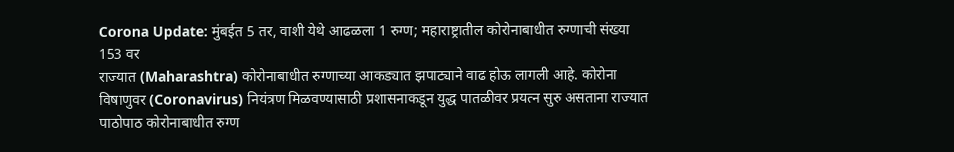Corona Update: मुंबईत 5 तर, वाशी येथे आढळला 1 रुग्ण; महाराष्ट्रातील कोरोनाबाधीत रुग्णाची संख्या 153 वर
राज्यात (Maharashtra) कोरोनाबाधीत रुग्णाच्या आकड्यात झपाट्याने वाढ होऊ लागली आहे. कोरोना विषाणुवर (Coronavirus) नियंत्रण मिळवण्यासाठी प्रशासनाकडून युद्ध पातळीवर प्रयत्न सुरु असताना राज्यात पाठोपाठ कोरोनाबाधीत रुग्ण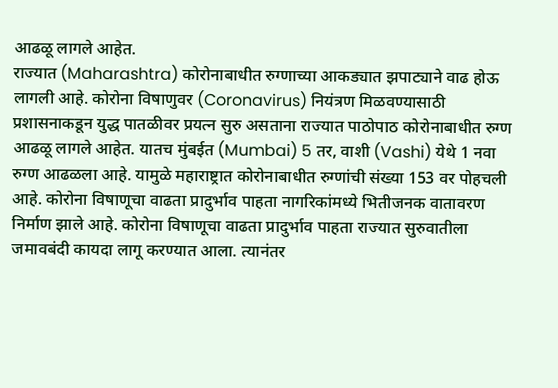आढळू लागले आहेत.
राज्यात (Maharashtra) कोरोनाबाधीत रुग्णाच्या आकड्यात झपाट्याने वाढ होऊ लागली आहे. कोरोना विषाणुवर (Coronavirus) नियंत्रण मिळवण्यासाठी प्रशासनाकडून युद्ध पातळीवर प्रयत्न सुरु असताना राज्यात पाठोपाठ कोरोनाबाधीत रुग्ण आढळू लागले आहेत. यातच मुंबईत (Mumbai) 5 तर, वाशी (Vashi) येथे 1 नवा रुग्ण आढळला आहे. यामुळे महाराष्ट्रात कोरोनाबाधीत रुग्णांची संख्या 153 वर पोहचली आहे. कोरोना विषाणूचा वाढता प्रादुर्भाव पाहता नागरिकांमध्ये भितीजनक वातावरण निर्माण झाले आहे. कोरोना विषाणूचा वाढता प्रादुर्भाव पाहता राज्यात सुरुवातीला जमावबंदी कायदा लागू करण्यात आला. त्यानंतर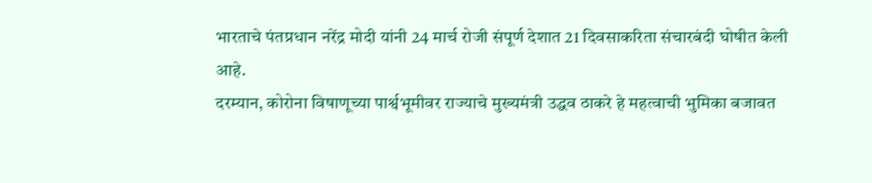भारताचे पंतप्रधान नरेंद्र मोदी यांनी 24 मार्च रोजी संपूर्ण देशात 21 दिवसाकरिता संचारबंदी घोषीत केली आहे.
दरम्यान, कोरोना विषाणूच्या पार्श्वभूमीवर राज्याचे मुख्यमंत्री उद्धव ठाकरे हे महत्वाची भुमिका बजावत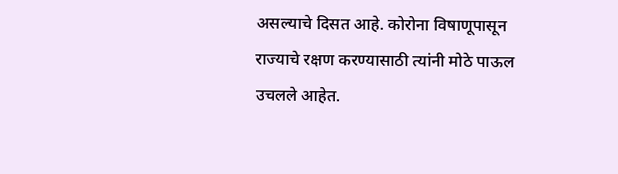असल्याचे दिसत आहे. कोरोना विषाणूपासून राज्याचे रक्षण करण्यासाठी त्यांनी मोठे पाऊल उचलले आहेत.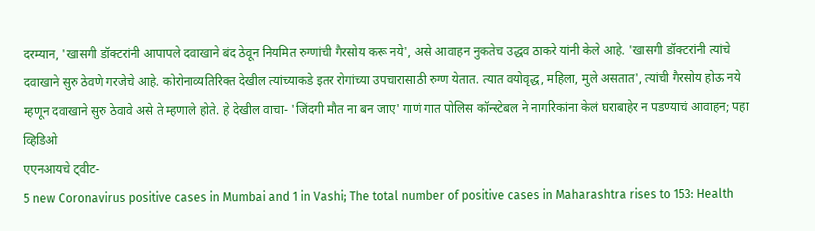दरम्यान, 'खासगी डॉक्टरांनी आपापले दवाखाने बंद ठेवून नियमित रुग्णांची गैरसोय करू नये', असे आवाहन नुकतेच उद्धव ठाकरे यांनी केले आहे. 'खासगी डॉक्टरांनी त्यांचे दवाखाने सुरु ठेवणे गरजेचे आहे. कोरोनाव्यतिरिक्त देखील त्यांच्याकडे इतर रोगांच्या उपचारासाठी रुग्ण येतात. त्यात वयोवृद्ध, महिला, मुले असतात', त्यांची गैरसोय होऊ नये म्हणून दवाखाने सुरु ठेवावे असे ते म्हणाले होते. हे देखील वाचा- 'जिंदगी मौत ना बन जाए' गाणं गात पोलिस कॉन्स्टेबल ने नागरिकांना केलं घराबाहेर न पडण्याचं आवाहन; पहा व्हिडिओ
एएनआयचे ट्वीट-
5 new Coronavirus positive cases in Mumbai and 1 in Vashi; The total number of positive cases in Maharashtra rises to 153: Health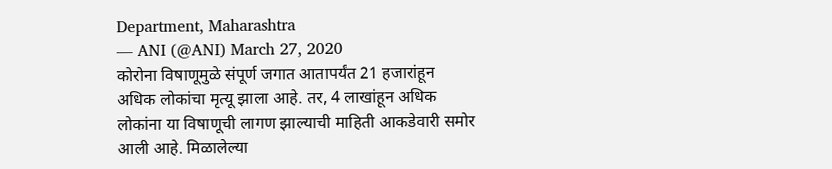Department, Maharashtra
— ANI (@ANI) March 27, 2020
कोरोना विषाणूमुळे संपूर्ण जगात आतापर्यंत 21 हजारांहून अधिक लोकांचा मृत्यू झाला आहे. तर, 4 लाखांहून अधिक लोकांना या विषाणूची लागण झाल्याची माहिती आकडेवारी समोर आली आहे. मिळालेल्या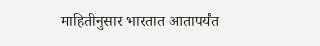माहितीनुसार भारतात आतापर्यंत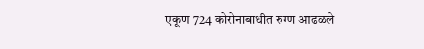एकूण 724 कोरोनाबाधीत रुग्ण आढळले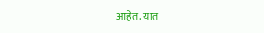आहेत. यात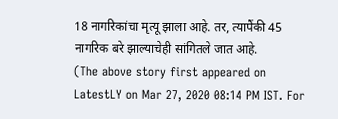18 नागरिकांचा मृत्यू झाला आहे. तर, त्यापैंकी 45 नागरिक बरे झाल्याचेही सांगितले जात आहे.
(The above story first appeared on LatestLY on Mar 27, 2020 08:14 PM IST. For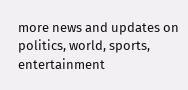more news and updates on politics, world, sports, entertainment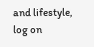and lifestyle, log on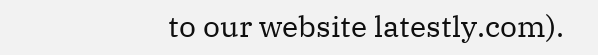to our website latestly.com).